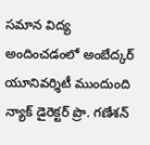సమాన విద్య అందించడంలో అంబేద్కర్ యూనివర్శిటీ ముందుంది న్యాక్ డైరెక్టర్ ప్రొ. గణేశన్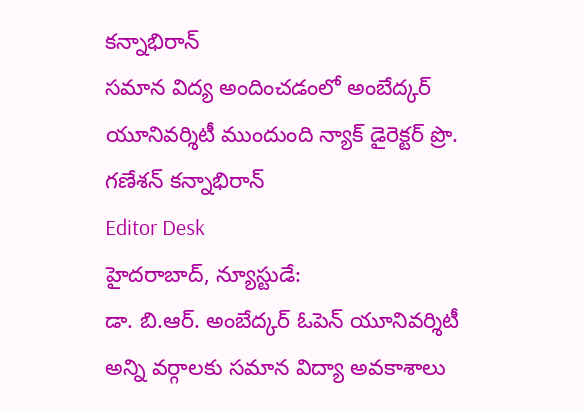కన్నాభిరాన్
సమాన విద్య అందించడంలో అంబేద్కర్ యూనివర్శిటీ ముందుంది న్యాక్ డైరెక్టర్ ప్రొ. గణేశన్ కన్నాభిరాన్
Editor Desk
హైదరాబాద్, న్యూస్టుడే:
డా. బి.ఆర్. అంబేద్కర్ ఓపెన్ యూనివర్శిటీ అన్ని వర్గాలకు సమాన విద్యా అవకాశాలు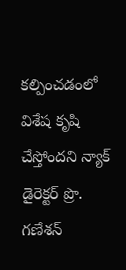కల్పించడంలో విశేష కృషి చేస్తోందని న్యాక్ డైరెక్టర్ ప్రొ. గణేశన్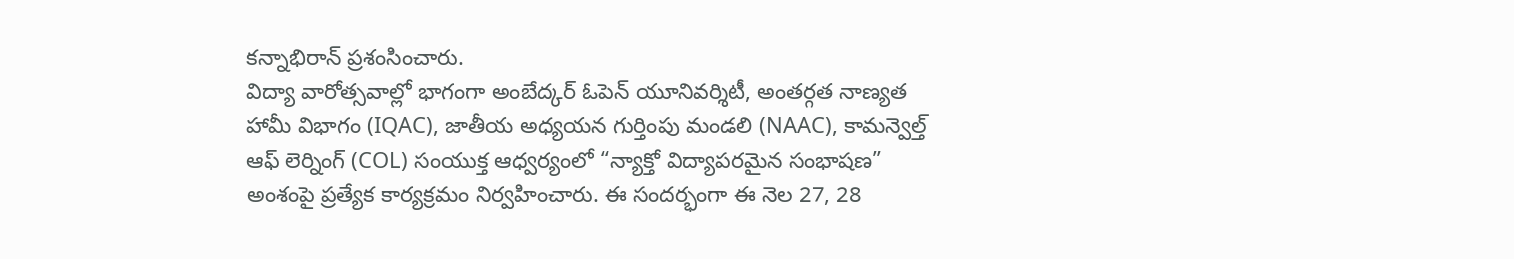కన్నాభిరాన్ ప్రశంసించారు.
విద్యా వారోత్సవాల్లో భాగంగా అంబేద్కర్ ఓపెన్ యూనివర్శిటీ, అంతర్గత నాణ్యత హామీ విభాగం (IQAC), జాతీయ అధ్యయన గుర్తింపు మండలి (NAAC), కామన్వెల్త్ ఆఫ్ లెర్నింగ్ (COL) సంయుక్త ఆధ్వర్యంలో “న్యాక్తో విద్యాపరమైన సంభాషణ” అంశంపై ప్రత్యేక కార్యక్రమం నిర్వహించారు. ఈ సందర్భంగా ఈ నెల 27, 28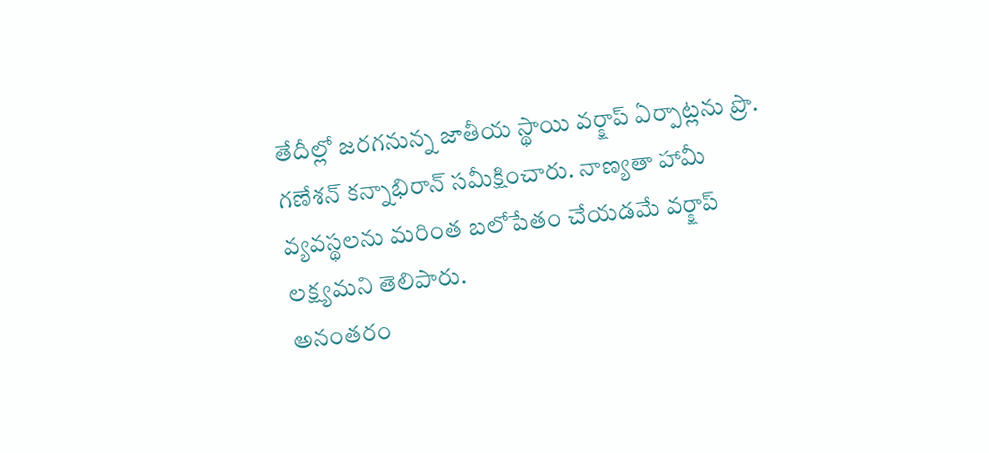తేదీల్లో జరగనున్న జాతీయ స్థాయి వర్క్షాప్ ఏర్పాట్లను ప్రొ. గణేశన్ కన్నాభిరాన్ సమీక్షించారు. నాణ్యతా హామీ వ్యవస్థలను మరింత బలోపేతం చేయడమే వర్క్షాప్ లక్ష్యమని తెలిపారు.
అనంతరం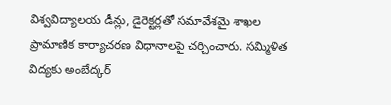విశ్వవిద్యాలయ డీన్లు, డైరెక్టర్లతో సమావేశమై శాఖల ప్రామాణిక కార్యాచరణ విధానాలపై చర్చించారు. సమ్మిళిత విద్యకు అంబేద్కర్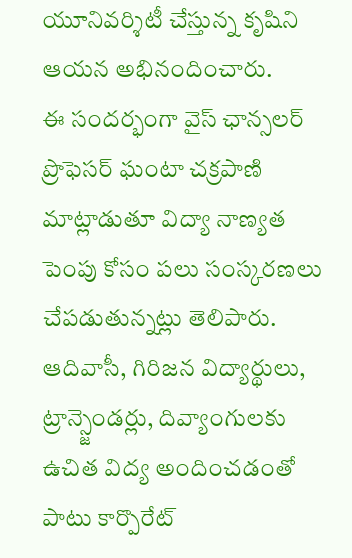యూనివర్శిటీ చేస్తున్న కృషిని ఆయన అభినందించారు.
ఈ సందర్భంగా వైస్ ఛాన్సలర్ ప్రొఫెసర్ ఘంటా చక్రపాణి మాట్లాడుతూ విద్యా నాణ్యత పెంపు కోసం పలు సంస్కరణలు చేపడుతున్నట్లు తెలిపారు. ఆదివాసీ, గిరిజన విద్యార్థులు, ట్రాన్స్జెండర్లు, దివ్యాంగులకు ఉచిత విద్య అందించడంతో పాటు కార్పొరేట్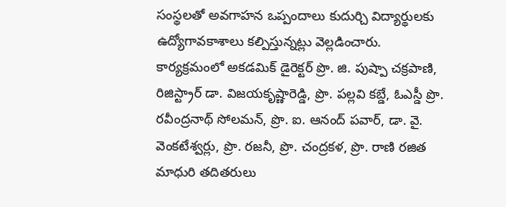సంస్థలతో అవగాహన ఒప్పందాలు కుదుర్చి విద్యార్థులకు ఉద్యోగావకాశాలు కల్పిస్తున్నట్లు వెల్లడించారు.
కార్యక్రమంలో అకడమిక్ డైరెక్టర్ ప్రొ. జి. పుష్పా చక్రపాణి, రిజిస్ట్రార్ డా. విజయకృష్ణారెడ్డి, ప్రొ. పల్లవి కబ్డే, ఓఎస్డీ ప్రొ. రవీంద్రనాథ్ సోలమన్, ప్రొ. ఐ. ఆనంద్ పవార్, డా. వై. వెంకటేశ్వర్లు, ప్రొ. రజనీ, ప్రొ. చంద్రకళ, ప్రొ. రాణి రజిత మాధురి తదితరులు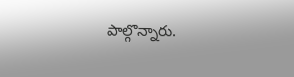పాల్గొన్నారు.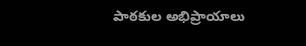పాఠకుల అభిప్రాయాలు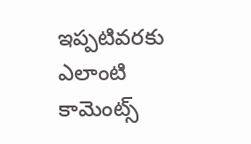ఇప్పటివరకు ఎలాంటి కామెంట్స్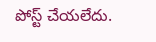పోస్ట్ చేయలేదు.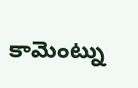కామెంట్ను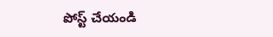పోస్ట్ చేయండి